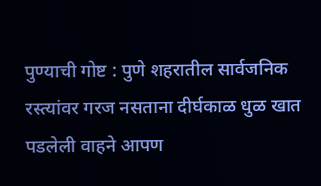पुण्याची गोष्ट : पुणे शहरातील सार्वजनिक रस्त्यांवर गरज नसताना दीर्घकाळ धुळ खात पडलेली वाहने आपण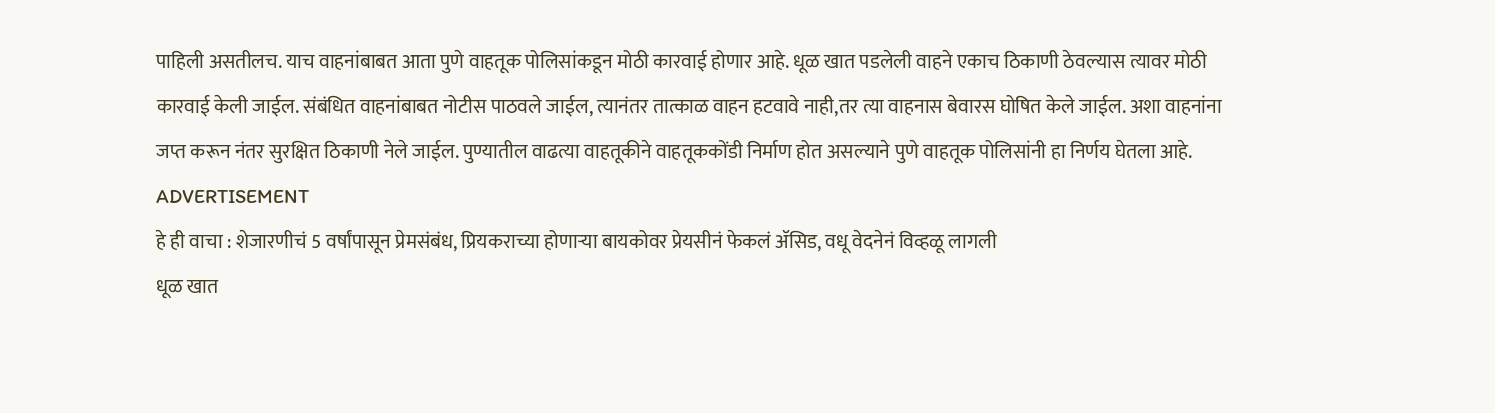पाहिली असतीलच. याच वाहनांबाबत आता पुणे वाहतूक पोलिसांकडून मोठी कारवाई होणार आहे. धूळ खात पडलेली वाहने एकाच ठिकाणी ठेवल्यास त्यावर मोठी कारवाई केली जाईल. संबंधित वाहनांबाबत नोटीस पाठवले जाईल, त्यानंतर तात्काळ वाहन हटवावे नाही,तर त्या वाहनास बेवारस घोषित केले जाईल. अशा वाहनांना जप्त करून नंतर सुरक्षित ठिकाणी नेले जाईल. पुण्यातील वाढत्या वाहतूकीने वाहतूककोंडी निर्माण होत असल्याने पुणे वाहतूक पोलिसांनी हा निर्णय घेतला आहे.
ADVERTISEMENT
हे ही वाचा : शेजारणीचं 5 वर्षांपासून प्रेमसंबंध, प्रियकराच्या होणाऱ्या बायकोवर प्रेयसीनं फेकलं ॲसिड, वधू वेदनेनं विव्हळू लागली
धूळ खात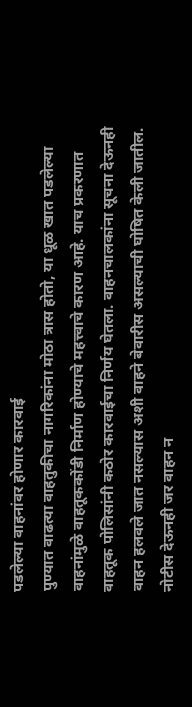पडलेल्या वाहनांवर होणार कारवाई
पुण्यात वाढत्या वाहतुकीचा नागरिकांना मोठा त्रास होतो, या धूळ खात पडलेल्या वाहनांमुळे वाहतूककोंडी निर्माण होण्याचे महत्त्वाचे कारण आहे. याच प्रकरणात वाहतूक पोलिसांनी कठोर कारवाईचा निर्णय घेतला. वाहनचालकांना सूचना देऊनही वाहन हलवले जात नसल्यास अशी वाहने बेवारीस असल्याची घोषित केली जातील. नोटीस देऊनही जर वाहन न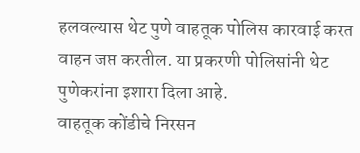हलवल्यास थेट पुणे वाहतूक पोलिस कारवाई करत वाहन जप्त करतील. या प्रकरणी पोलिसांनी थेट पुणेकरांना इशारा दिला आहे.
वाहतूक कोंडीचे निरसन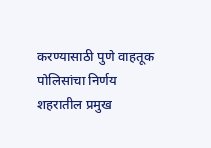करण्यासाठी पुणे वाहतूक पोलिसांचा निर्णय
शहरातील प्रमुख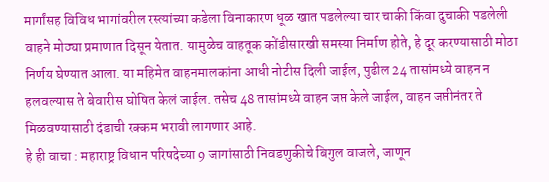मार्गांसह विविध भागांवरील रस्त्यांच्या कडेला विनाकारण धूळ खात पडलेल्या चार चाकी किंवा दुचाकी पडलेली वाहने मोठ्या प्रमाणात दिसून येतात. यामुळेच वाहतूक कोंडीसारखी समस्या निर्माण होते, हे दूर करण्यासाठी मोठा निर्णय घेण्यात आला. या महिमेत वाहनमालकांना आधी नोटीस दिली जाईल, पुढील 24 तासांमध्ये वाहन न हलवल्यास ते बेवारीस घोषित केलं जाईल. तसेच 48 तासांमध्ये वाहन जप्त केले जाईल, वाहन जप्तीनंतर ते मिळवण्यासाठी दंडाची रक्कम भरावी लागणार आहे.
हे ही वाचा : महाराष्ट्र विधान परिषदेच्या 9 जागांसाठी निवडणुकीचे बिगुल वाजले, जाणून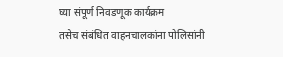घ्या संपूर्ण निवडणूक कार्यक्रम
तसेच संबंधित वाहनचालकांना पोलिसांनी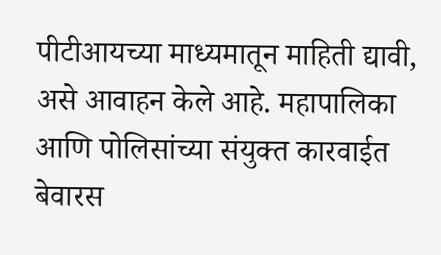पीटीआयच्या माध्यमातून माहिती द्यावी, असे आवाहन केले आहे. महापालिका आणि पोलिसांच्या संयुक्त कारवाईत बेवारस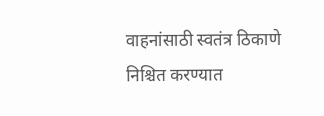वाहनांसाठी स्वतंत्र ठिकाणे निश्चित करण्यात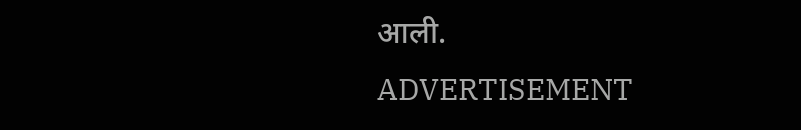आली.
ADVERTISEMENT